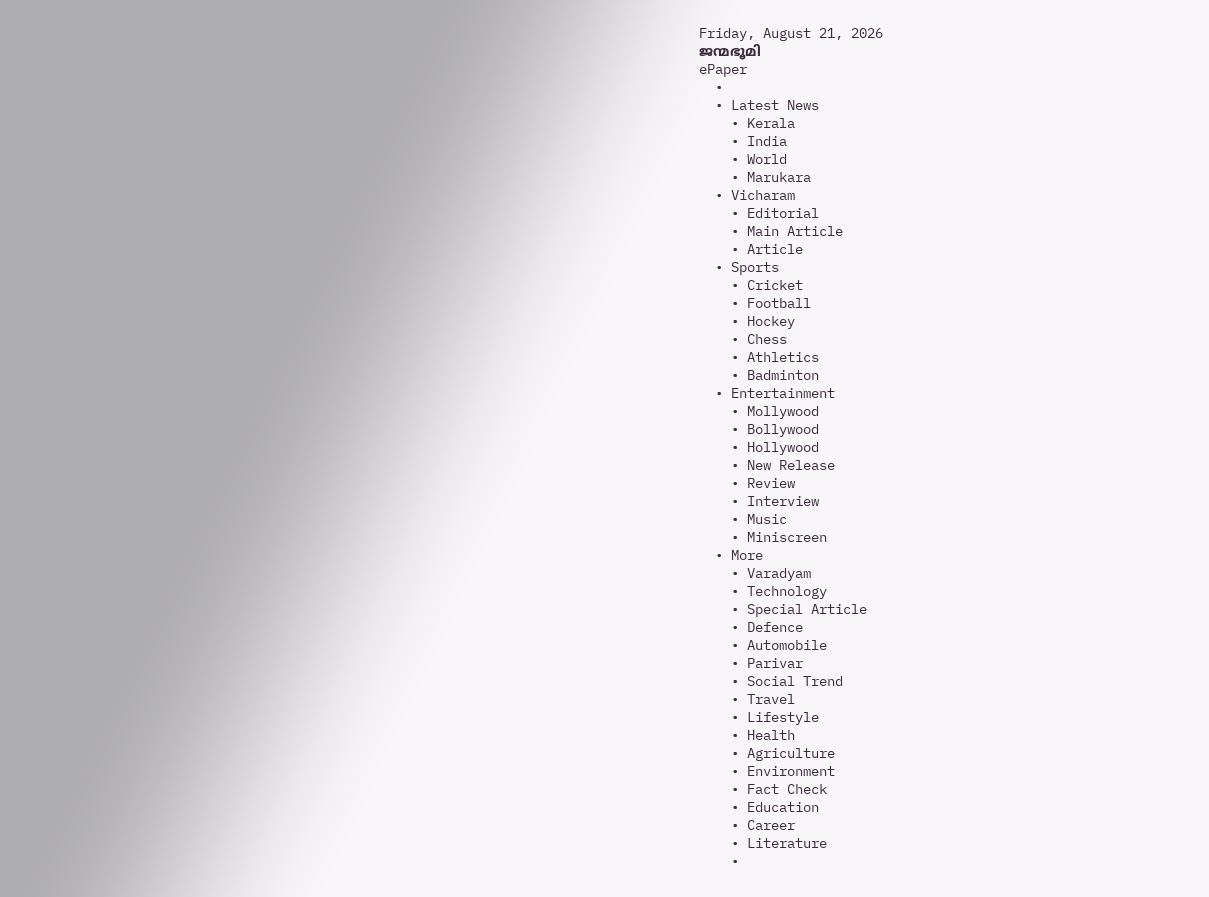Friday, August 21, 2026
ജന്മഭൂമി
ePaper
  •
  • Latest News
    • Kerala
    • India
    • World
    • Marukara
  • Vicharam
    • Editorial
    • Main Article
    • Article
  • Sports
    • Cricket
    • Football
    • Hockey
    • Chess
    • Athletics
    • Badminton
  • Entertainment
    • Mollywood
    • Bollywood
    • Hollywood
    • New Release
    • Review
    • Interview
    • Music
    • Miniscreen
  • More
    • Varadyam
    • Technology
    • Special Article
    • Defence
    • Automobile
    • Parivar
    • Social Trend
    • Travel
    • Lifestyle
    • Health
    • Agriculture
    • Environment
    • Fact Check
    • Education
    • Career
    • Literature
    •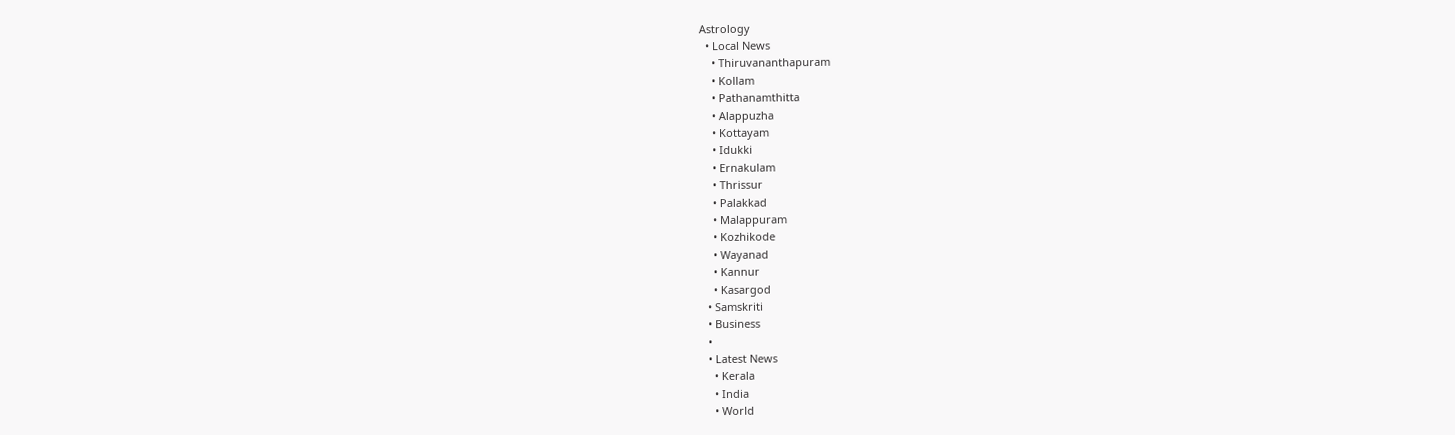Astrology
  • Local News
    • Thiruvananthapuram
    • Kollam
    • Pathanamthitta
    • Alappuzha
    • Kottayam
    • Idukki
    • Ernakulam
    • Thrissur
    • Palakkad
    • Malappuram
    • Kozhikode
    • Wayanad
    • Kannur
    • Kasargod
  • Samskriti
  • Business
  •
  • Latest News
    • Kerala
    • India
    • World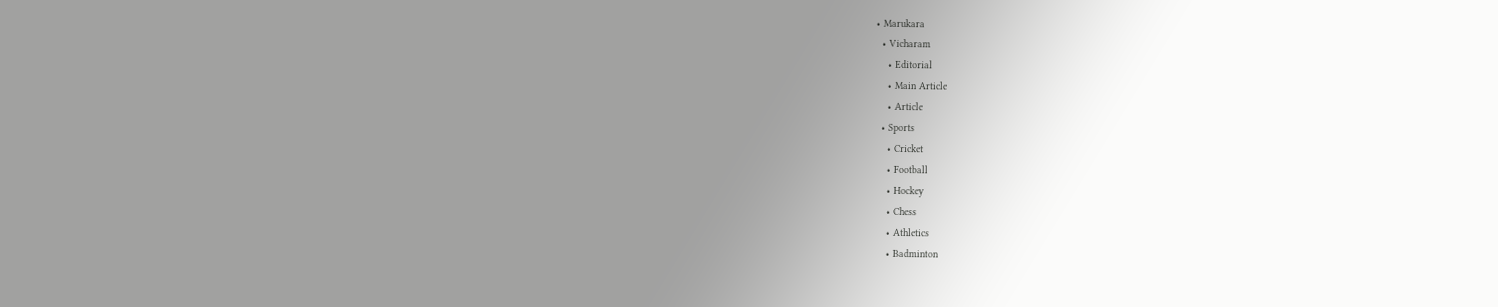• Marukara
  • Vicharam
    • Editorial
    • Main Article
    • Article
  • Sports
    • Cricket
    • Football
    • Hockey
    • Chess
    • Athletics
    • Badminton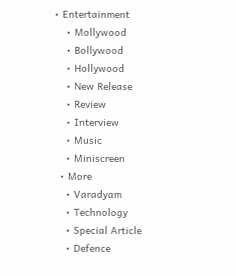• Entertainment
    • Mollywood
    • Bollywood
    • Hollywood
    • New Release
    • Review
    • Interview
    • Music
    • Miniscreen
  • More
    • Varadyam
    • Technology
    • Special Article
    • Defence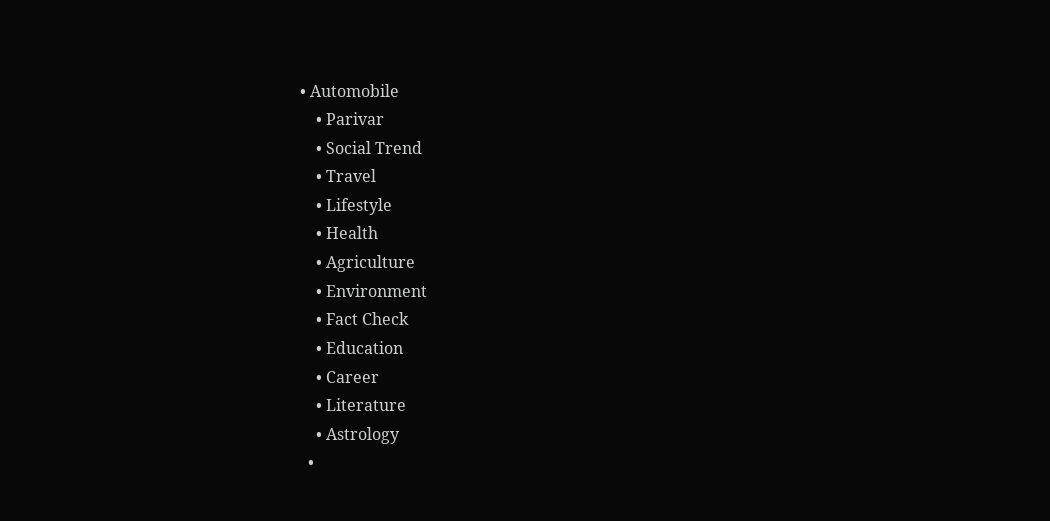• Automobile
    • Parivar
    • Social Trend
    • Travel
    • Lifestyle
    • Health
    • Agriculture
    • Environment
    • Fact Check
    • Education
    • Career
    • Literature
    • Astrology
  •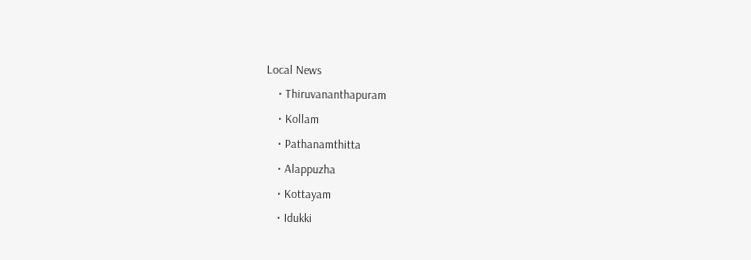Local News
    • Thiruvananthapuram
    • Kollam
    • Pathanamthitta
    • Alappuzha
    • Kottayam
    • Idukki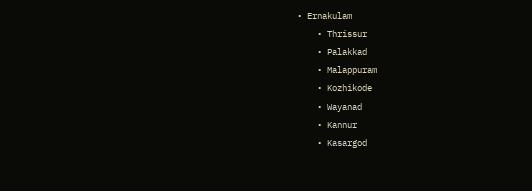• Ernakulam
    • Thrissur
    • Palakkad
    • Malappuram
    • Kozhikode
    • Wayanad
    • Kannur
    • Kasargod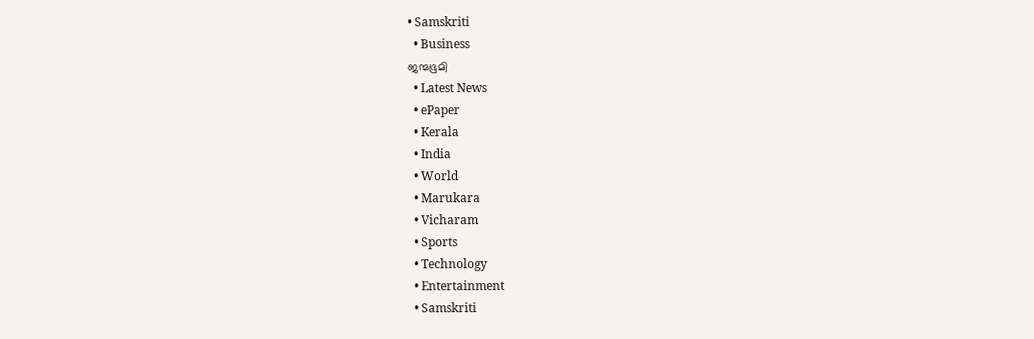• Samskriti
  • Business
ജന്മഭൂമി
  • Latest News
  • ePaper
  • Kerala
  • India
  • World
  • Marukara
  • Vicharam
  • Sports
  • Technology
  • Entertainment
  • Samskriti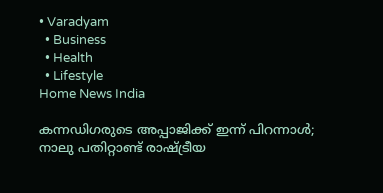• Varadyam
  • Business
  • Health
  • Lifestyle
Home News India

കന്നഡിഗരുടെ അപ്പാജിക്ക് ഇന്ന് പിറന്നാള്‍; നാലു പതിറ്റാണ്ട് രാഷ്‌ട്രീയ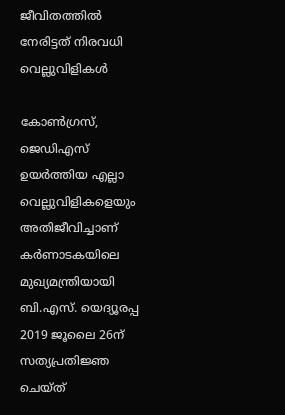ജീവിതത്തില്‍ നേരിട്ടത് നിരവധി വെല്ലുവിളികള്‍

കോണ്‍ഗ്രസ്, ജെഡിഎസ് ഉയര്‍ത്തിയ എല്ലാ വെല്ലുവിളികളെയും അതിജീവിച്ചാണ് കര്‍ണാടകയിലെ മുഖ്യമന്ത്രിയായി ബി.എസ്. യെദ്യൂരപ്പ 2019 ജൂലൈ 26ന് സത്യപ്രതിജ്ഞ ചെയ്ത്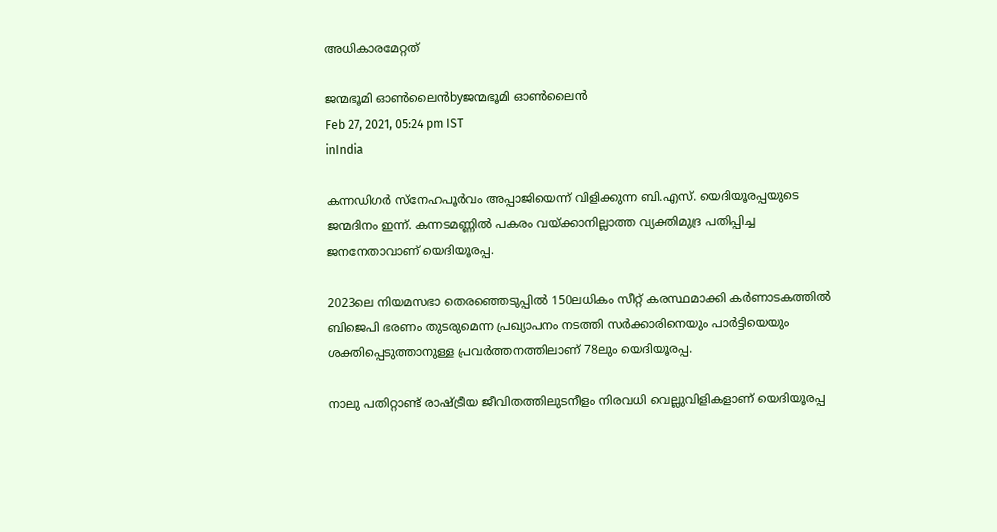അധികാരമേറ്റത്

ജന്മഭൂമി ഓണ്‍ലൈന്‍byജന്മഭൂമി ഓണ്‍ലൈന്‍
Feb 27, 2021, 05:24 pm IST
inIndia

കന്നഡിഗര്‍ സ്‌നേഹപൂര്‍വം അപ്പാജിയെന്ന് വിളിക്കുന്ന ബി.എസ്. യെദിയൂരപ്പയുടെ ജന്മദിനം ഇന്ന്. കന്നടമണ്ണില്‍ പകരം വയ്‌ക്കാനില്ലാത്ത വ്യക്തിമുദ്ര പതിപ്പിച്ച ജനനേതാവാണ് യെദിയൂരപ്പ.

2023ലെ നിയമസഭാ തെരഞ്ഞെടുപ്പില്‍ 150ലധികം സീറ്റ് കരസ്ഥമാക്കി കര്‍ണാടകത്തില്‍ ബിജെപി ഭരണം തുടരുമെന്ന പ്രഖ്യാപനം നടത്തി സര്‍ക്കാരിനെയും പാര്‍ട്ടിയെയും ശക്തിപ്പെടുത്താനുള്ള പ്രവര്‍ത്തനത്തിലാണ് 78ലും യെദിയൂരപ്പ.

നാലു പതിറ്റാണ്ട് രാഷ്‌ട്രീയ ജീവിതത്തിലുടനീളം നിരവധി വെല്ലുവിളികളാണ് യെദിയൂരപ്പ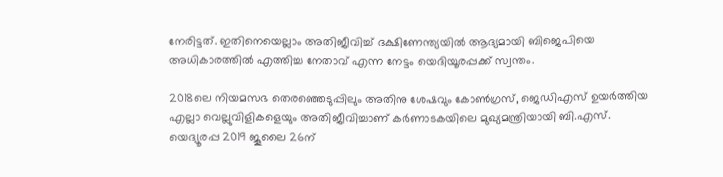നേരിട്ടത്. ഇതിനെയെല്ലാം അതിജീവിച്ച് ദക്ഷിണേന്ത്യയില്‍ ആദ്യമായി ബിജെപിയെ അധികാരത്തില്‍ എത്തിച്ച നേതാവ് എന്ന നേട്ടം യെദിയൂരപ്പക്ക് സ്വന്തം.

2018ലെ നിയമസഭ തെരഞ്ഞെടുപ്പിലും അതിനു ശേഷവും കോണ്‍ഗ്രസ്, ജെഡിഎസ് ഉയര്‍ത്തിയ എല്ലാ വെല്ലുവിളികളെയും അതിജീവിച്ചാണ് കര്‍ണാടകയിലെ മുഖ്യമന്ത്രിയായി ബി.എസ്. യെദ്യൂരപ്പ 2019 ജൂലൈ 26ന്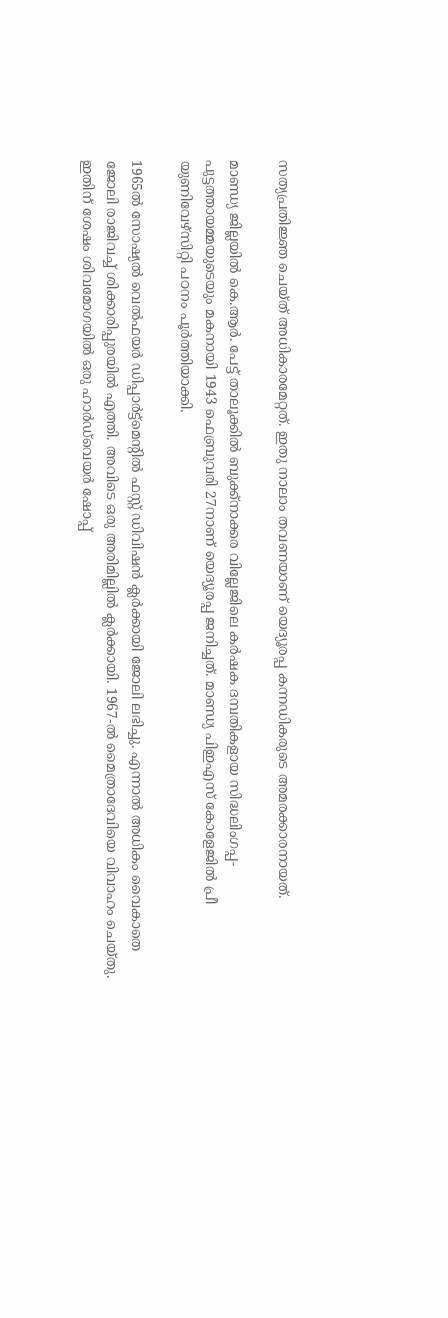സത്യപ്രതിജ്ഞ ചെയ്ത് അധികാരമേറ്റത്. ഇതു നാലാം തവണയാണ് യെദ്യൂരപ്പ കന്നഡികരുടെ അമരക്കാരനായത്.

മാണ്ഡ്യ ജില്ലയില്‍ കെ.ആര്‍. പേട്ട് താലൂക്കില്‍ ബുക്ക്‌നാക്കര വില്ലേജിലെ കര്‍ഷക ദമ്പതികളായ സിദ്ധലിംഗപ്പ-പുട്ടത്തായമ്മയുടെയും മകനായി 1943 ഫെബ്രുവരി 27നാണ് യെദ്യൂരപ്പ ജനിച്ചത്. മാണ്ഡ്യ പിഇഎസ് കോളേജില്‍ പ്രീ യുണിവേഴ്‌സിറ്റി പഠനം പൂര്‍ത്തിയാക്കി.

1965ല്‍ സോഷ്യല്‍ വെല്‍ഫയര്‍ ഡിപ്പാര്‍ട്ട്‌മെന്റില്‍ ഫസ്റ്റ് ഡിവിഷന്‍ ക്ലര്‍ക്കായി ജോലി ലഭിച്ചു. എന്നാല്‍ അധികം വൈകാതെ ജോലി രാജിവച്ച് ശിക്കാരിപ്പുരയില്‍ എത്തി. അവിടെ ഒരു അരിമില്ലില്‍ ക്ലര്‍ക്കായി. 1967-ല്‍ മൈത്രാദേവിയെ വിവാഹം ചെയ്തു. ഇതിന് ശേഷം ശിവമോഗയില്‍ ഒരു ഹാര്‍ഡ്‌വെയര്‍ ഷോപ്പ്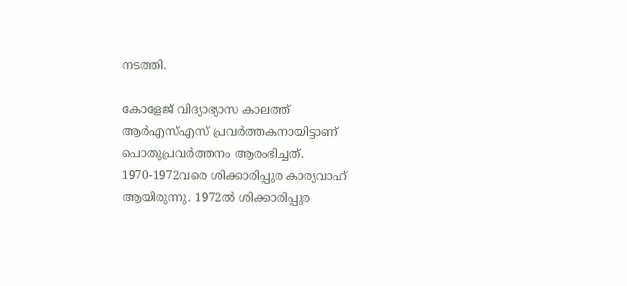നടത്തി.

കോളേജ് വിദ്യാഭ്യാസ കാലത്ത് ആര്‍എസ്എസ് പ്രവര്‍ത്തകനായിട്ടാണ് പൊതുപ്രവര്‍ത്തനം ആരംഭിച്ചത്. 1970-1972വരെ ശിക്കാരിപ്പുര കാര്യവാഹ് ആയിരുന്നു. 1972ല്‍ ശിക്കാരിപ്പുര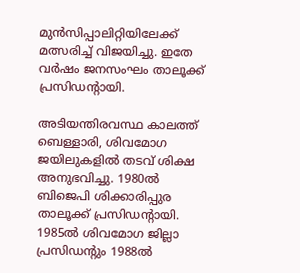മുന്‍സിപ്പാലിറ്റിയിലേക്ക് മത്സരിച്ച് വിജയിച്ചു. ഇതേ വര്‍ഷം ജനസംഘം താലൂക്ക് പ്രസിഡന്റായി.

അടിയന്തിരവസ്ഥ കാലത്ത് ബെള്ളാരി, ശിവമോഗ ജയിലുകളില്‍ തടവ് ശിക്ഷ അനുഭവിച്ചു. 1980ല്‍ ബിജെപി ശിക്കാരിപ്പുര താലൂക്ക് പ്രസിഡന്റായി. 1985ല്‍ ശിവമോഗ ജില്ലാ പ്രസിഡന്റും 1988ല്‍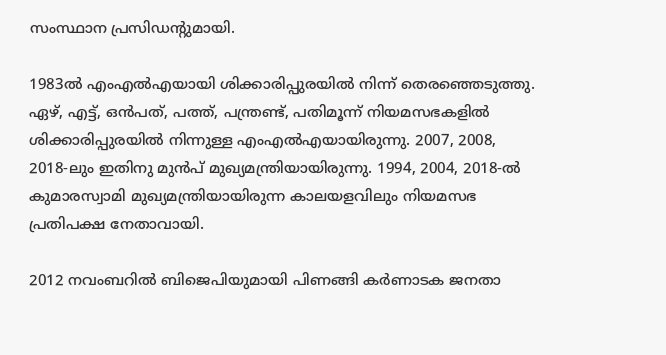സംസ്ഥാന പ്രസിഡന്റുമായി.

1983ല്‍ എംഎല്‍എയായി ശിക്കാരിപ്പുരയില്‍ നിന്ന് തെരഞ്ഞെടുത്തു. ഏഴ്, എട്ട്, ഒന്‍പത്, പത്ത്, പന്ത്രണ്ട്, പതിമൂന്ന് നിയമസഭകളില്‍ ശിക്കാരിപ്പുരയില്‍ നിന്നുള്ള എംഎല്‍എയായിരുന്നു. 2007, 2008, 2018-ലും ഇതിനു മുന്‍പ് മുഖ്യമന്ത്രിയായിരുന്നു. 1994, 2004, 2018-ല്‍ കുമാരസ്വാമി മുഖ്യമന്ത്രിയായിരുന്ന കാലയളവിലും നിയമസഭ പ്രതിപക്ഷ നേതാവായി.

2012 നവംബറില്‍ ബിജെപിയുമായി പിണങ്ങി കര്‍ണാടക ജനതാ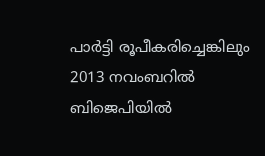പാര്‍ട്ടി രൂപീകരിച്ചെങ്കിലും 2013 നവംബറില്‍ ബിജെപിയില്‍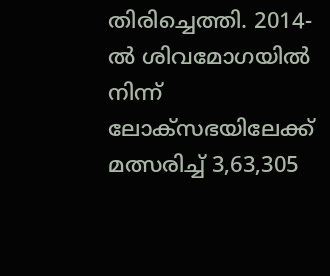തിരിച്ചെത്തി. 2014-ല്‍ ശിവമോഗയില്‍ നിന്ന് ലോക്‌സഭയിലേക്ക് മത്സരിച്ച് 3,63,305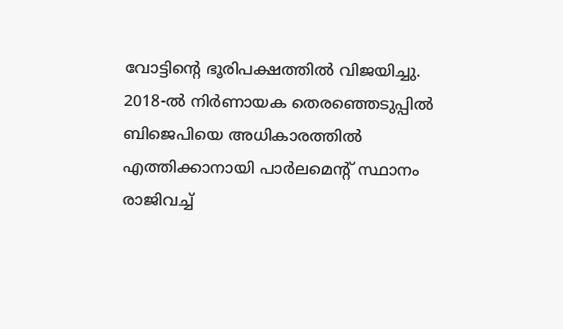വോട്ടിന്റെ ഭൂരിപക്ഷത്തില്‍ വിജയിച്ചു.  2018-ല്‍ നിര്‍ണായക തെരഞ്ഞെടുപ്പില്‍ ബിജെപിയെ അധികാരത്തില്‍ എത്തിക്കാനായി പാര്‍ലമെന്റ് സ്ഥാനം രാജിവച്ച്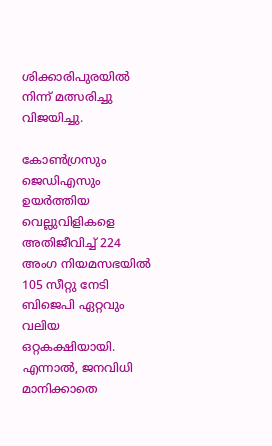ശിക്കാരിപുരയില്‍ നിന്ന് മത്സരിച്ചു വിജയിച്ചു.

കോണ്‍ഗ്രസും ജെഡിഎസും ഉയര്‍ത്തിയ വെല്ലുവിളികളെ അതിജീവിച്ച് 224 അംഗ നിയമസഭയില്‍ 105 സീറ്റു നേടി ബിജെപി ഏറ്റവും വലിയ ഒറ്റകക്ഷിയായി. എന്നാല്‍, ജനവിധി മാനിക്കാതെ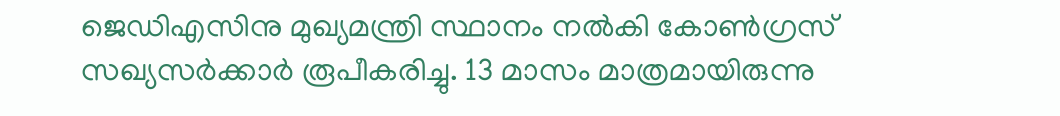ജെഡിഎസിനു മുഖ്യമന്ത്രി സ്ഥാനം നല്‍കി കോണ്‍ഗ്രസ് സഖ്യസര്‍ക്കാര്‍ രൂപീകരിച്ചു. 13 മാസം മാത്രമായിരുന്നു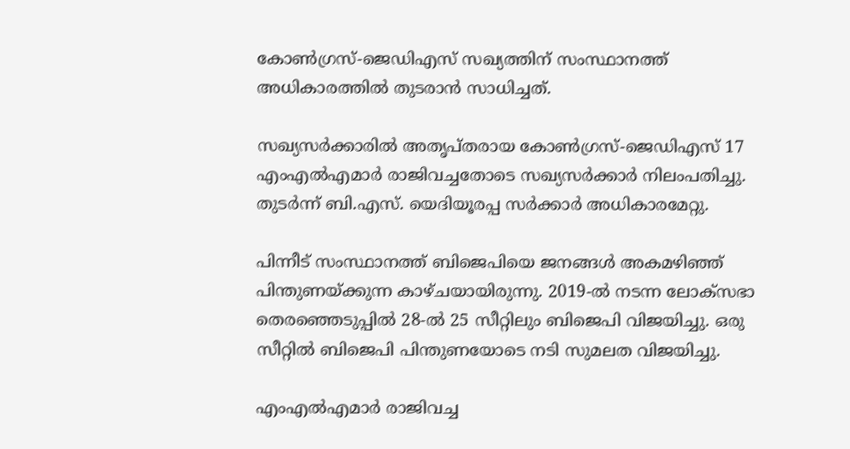കോണ്‍ഗ്രസ്-ജെഡിഎസ് സഖ്യത്തിന് സംസ്ഥാനത്ത് അധികാരത്തില്‍ തുടരാന്‍ സാധിച്ചത്.

സഖ്യസര്‍ക്കാരില്‍ അതൃപ്തരായ കോണ്‍ഗ്രസ്-ജെഡിഎസ് 17 എംഎല്‍എമാര്‍ രാജിവച്ചതോടെ സഖ്യസര്‍ക്കാര്‍ നിലംപതിച്ചു. തുടര്‍ന്ന് ബി.എസ്. യെദിയൂരപ്പ സര്‍ക്കാര്‍ അധികാരമേറ്റു.

പിന്നീട് സംസ്ഥാനത്ത് ബിജെപിയെ ജനങ്ങള്‍ അകമഴിഞ്ഞ് പിന്തുണയ്‌ക്കുന്ന കാഴ്ചയായിരുന്നു. 2019-ല്‍ നടന്ന ലോക്‌സഭാ തെരഞ്ഞെടുപ്പില്‍ 28-ല്‍ 25 സീറ്റിലും ബിജെപി വിജയിച്ചു. ഒരു സീറ്റില്‍ ബിജെപി പിന്തുണയോടെ നടി സുമലത വിജയിച്ചു.

എംഎല്‍എമാര്‍ രാജിവച്ച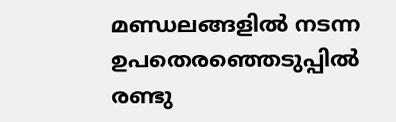മണ്ഡലങ്ങളില്‍ നടന്ന ഉപതെരഞ്ഞെടുപ്പില്‍ രണ്ടു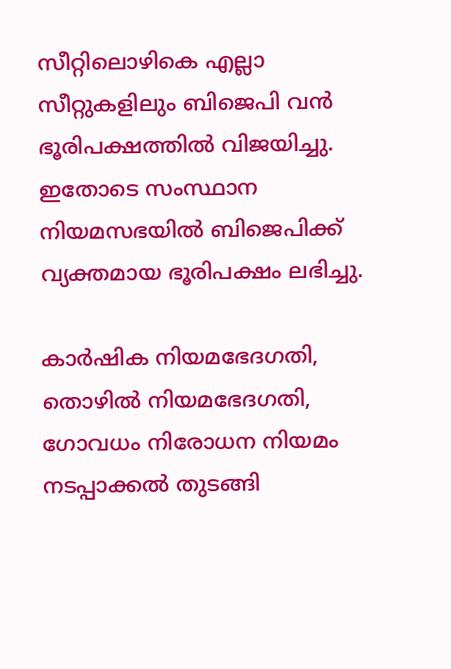സീറ്റിലൊഴികെ എല്ലാ സീറ്റുകളിലും ബിജെപി വന്‍ ഭൂരിപക്ഷത്തില്‍ വിജയിച്ചു. ഇതോടെ സംസ്ഥാന നിയമസഭയില്‍ ബിജെപിക്ക് വ്യക്തമായ ഭൂരിപക്ഷം ലഭിച്ചു.

കാര്‍ഷിക നിയമഭേദഗതി, തൊഴില്‍ നിയമഭേദഗതി, ഗോവധം നിരോധന നിയമം നടപ്പാക്കല്‍ തുടങ്ങി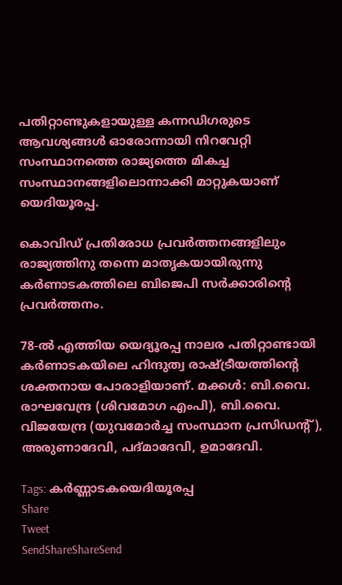പതിറ്റാണ്ടുകളായുള്ള കന്നഡിഗരുടെ ആവശ്യങ്ങള്‍ ഓരോന്നായി നിറവേറ്റി സംസ്ഥാനത്തെ രാജ്യത്തെ മികച്ച സംസ്ഥാനങ്ങളിലൊന്നാക്കി മാറ്റുകയാണ് യെദിയൂരപ്പ.

കൊവിഡ് പ്രതിരോധ പ്രവര്‍ത്തനങ്ങളിലും  രാജ്യത്തിനു തന്നെ മാതൃകയായിരുന്നു കര്‍ണാടകത്തിലെ ബിജെപി സര്‍ക്കാരിന്റെ പ്രവര്‍ത്തനം.

78-ല്‍ എത്തിയ യെദ്യൂരപ്പ നാലര പതിറ്റാണ്ടായി കര്‍ണാടകയിലെ ഹിന്ദുത്വ രാഷ്‌ട്രീയത്തിന്റെ ശക്തനായ പോരാളിയാണ്. മക്കള്‍: ബി.വൈ. രാഘവേന്ദ്ര (ശിവമോഗ എംപി), ബി.വൈ. വിജയേന്ദ്ര (യുവമോര്‍ച്ച സംസ്ഥാന പ്രസിഡന്റ്), അരുണാദേവി, പദ്മാദേവി, ഉമാദേവി.

Tags: കര്‍ണ്ണാടകയെദിയൂരപ്പ
Share
Tweet
SendShareShareSend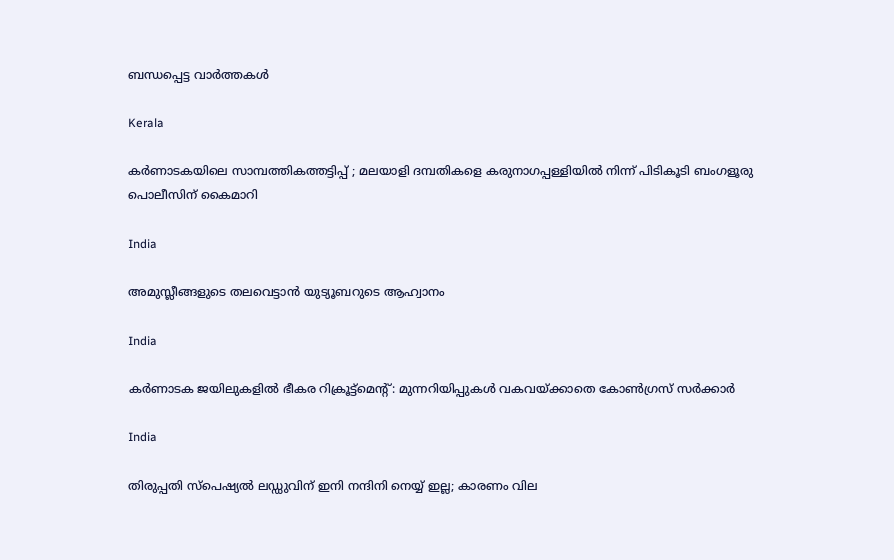ബന്ധപ്പെട്ട വാര്‍ത്തകള്‍

Kerala

കര്‍ണാടകയിലെ സാമ്പത്തികത്തട്ടിപ്പ് ; മലയാളി ദമ്പതികളെ കരുനാഗപ്പള്ളിയില്‍ നിന്ന് പിടികൂടി ബംഗളൂരു പൊലീസിന് കൈമാറി

India

അമുസ്ലീങ്ങളുടെ തലവെട്ടാന്‍ യുട്യൂബറുടെ ആഹ്വാനം

India

കര്‍ണാടക ജയിലുകളില്‍ ഭീകര റിക്രൂട്ട്‌മെന്റ്: മുന്നറിയിപ്പുകള്‍ വകവയ്‌ക്കാതെ കോണ്‍ഗ്രസ് സര്‍ക്കാര്‍

India

തിരുപ്പതി സ്പെഷ്യല്‍ ലഡ്ഡുവിന് ഇനി നന്ദിനി നെയ്യ് ഇല്ല; കാരണം വില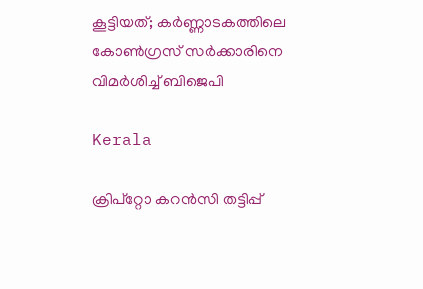കൂട്ടിയത്; കര്‍ണ്ണാടകത്തിലെ കോണ്‍ഗ്രസ് സര്‍ക്കാരിനെ വിമര്‍ശിച്ച് ബിജെപി

Kerala

ക്രിപ്‌റ്റോ കറന്‍സി തട്ടിപ്പ്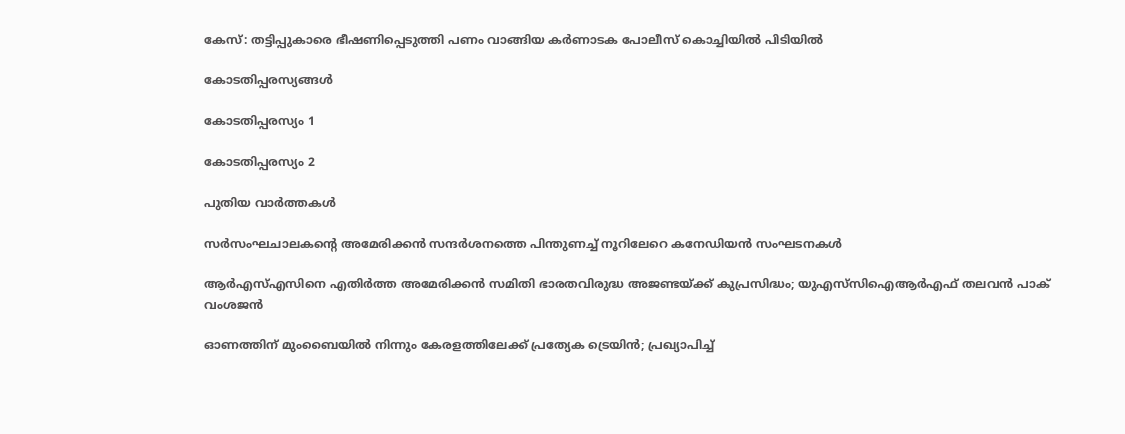കേസ്: തട്ടിപ്പുകാരെ ഭീഷണിപ്പെടുത്തി പണം വാങ്ങിയ കര്‍ണാടക പോലീസ് കൊച്ചിയില്‍ പിടിയില്‍

കോടതിപ്പരസ്യങ്ങള്‍

കോടതിപ്പരസ്യം 1

കോടതിപ്പരസ്യം 2

പുതിയ വാര്‍ത്തകള്‍

സര്‍സംഘചാലകന്റെ അമേരിക്കൻ സന്ദര്‍ശനത്തെ പിന്തുണച്ച് നൂറിലേറെ കനേഡിയന്‍ സംഘടനകള്‍

ആര്‍എസ്എസിനെ എതിര്‍ത്ത അമേരിക്കന്‍ സമിതി ഭാരതവിരുദ്ധ അജണ്ടയ്‌ക്ക് കുപ്രസിദ്ധം; യുഎസ്‌സിഐആര്‍എഫ് തലവന്‍ പാക് വംശജന്‍

ഓണത്തിന് മുംബൈയിൽ നിന്നും കേരളത്തിലേക്ക് പ്രത്യേക ട്രെയിൻ; പ്രഖ്യാപിച്ച്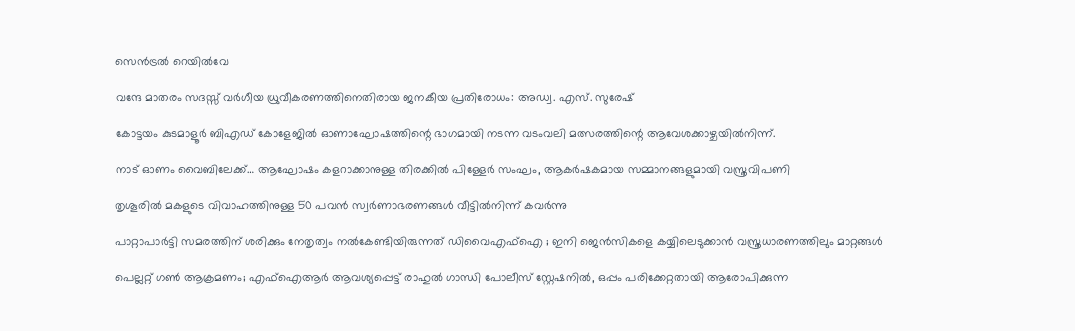സെൻട്രൽ റെയിൽവേ

വന്ദേ മാതരം സദസ്സ് വർഗീയ ധ്രുവീകരണത്തിനെതിരായ ജനകീയ പ്രതിരോധം: അഡ്വ. എസ്. സുരേഷ്

കോട്ടയം കുടമാളൂര്‍ ബിഎഡ് കോളേജില്‍ ഓണാഘോഷത്തിന്റെ ഭാഗമായി നടന്ന വടംവലി മത്സരത്തിന്റെ ആവേശക്കാഴ്ചയില്‍നിന്ന്.

നാട് ഓണം വൈബിലേക്ക്… ആഘോഷം കളറാക്കാനുള്ള തിരക്കിൽ പിള്ളേര്‍ സംഘം, ആകര്‍ഷകമായ സമ്മാനങ്ങളുമായി വസ്ത്രവിപണി

തൃശൂരിൽ മകളുടെ വിവാഹത്തിനുള്ള 50 പവൻ സ്വർണാഭരണങ്ങൾ വീട്ടിൽനിന്ന് കവർന്നു

പാറ്റാപാർട്ടി സമരത്തിന് ശരിക്കും നേതൃത്വം നല്‍കേണ്ടിയിരുന്നത് ഡിവൈഎഫ്‌ഐ ; ഇനി ജെൻസികളെ കയ്യിലെടുക്കാൻ വസ്ത്രധാരണത്തിലും മാറ്റങ്ങൾ

പെല്ലറ്റ് ഗൺ ആക്രമണം; എഫ്‌ഐആർ ആവശ്യപ്പെട്ട് രാഹുൽ ഗാന്ധി പോലീസ് സ്റ്റേഷനിൽ, ഒപ്പം പരിക്കേറ്റതായി ആരോപിക്കുന്ന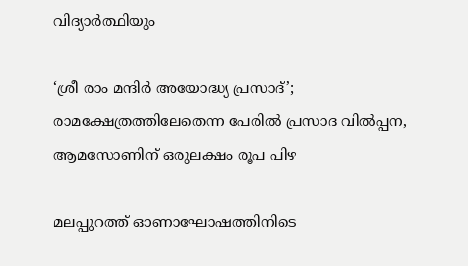വിദ്യാർത്ഥിയും

‘ശ്രീ രാം മന്ദിർ അയോദ്ധ്യ പ്രസാദ്’; രാമക്ഷേത്രത്തിലേതെന്ന പേരിൽ പ്രസാദ വിൽപ്പന, ആമസോണിന് ഒരുലക്ഷം രൂപ പിഴ

മലപ്പുറത്ത് ഓണാഘോഷത്തിനിടെ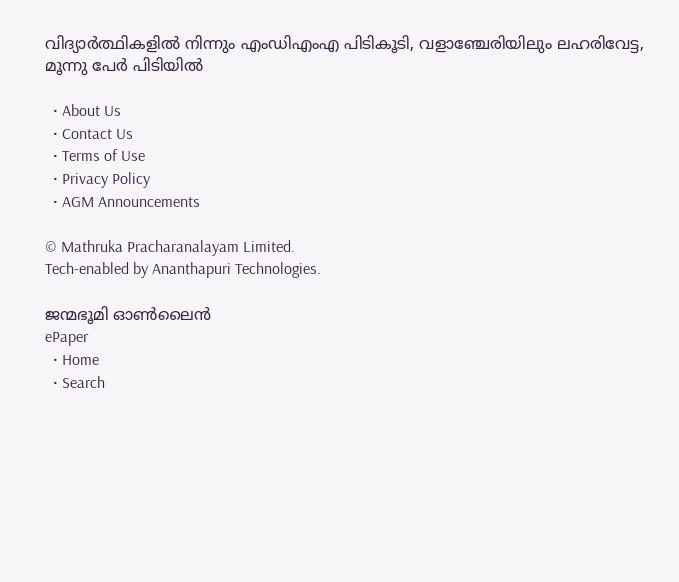വിദ്യാർത്ഥികളിൽ നിന്നും എംഡിഎംഎ പിടികൂടി, വളാഞ്ചേരിയിലും ലഹരിവേട്ട, മൂന്നു പേർ പിടിയിൽ

  • About Us
  • Contact Us
  • Terms of Use
  • Privacy Policy
  • AGM Announcements

© Mathruka Pracharanalayam Limited.
Tech-enabled by Ananthapuri Technologies.

ജന്മഭൂമി ഓണ്‍ലൈന്‍
ePaper
  • Home
  • Search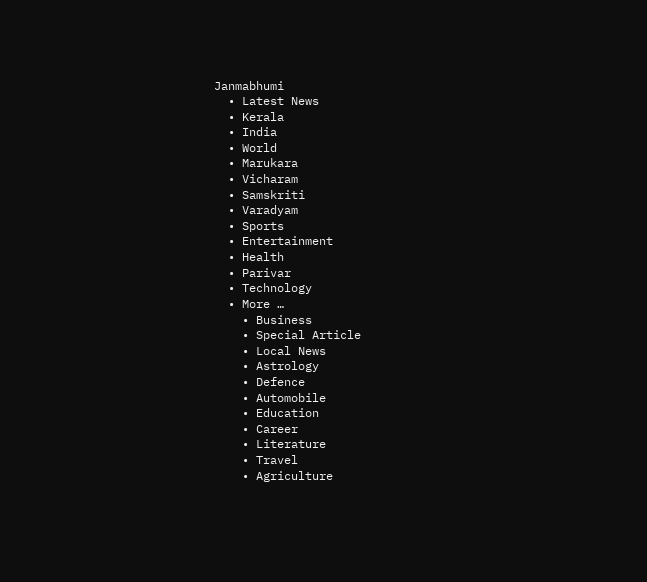Janmabhumi
  • Latest News
  • Kerala
  • India
  • World
  • Marukara
  • Vicharam
  • Samskriti
  • Varadyam
  • Sports
  • Entertainment
  • Health
  • Parivar
  • Technology
  • More …
    • Business
    • Special Article
    • Local News
    • Astrology
    • Defence
    • Automobile
    • Education
    • Career
    • Literature
    • Travel
    • Agriculture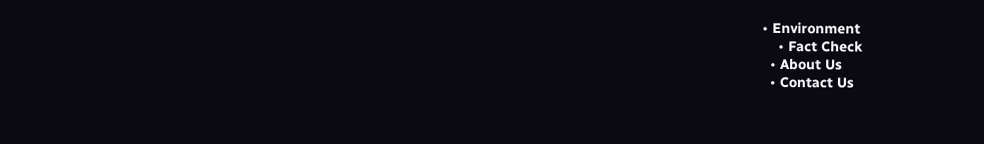• Environment
    • Fact Check
  • About Us
  • Contact Us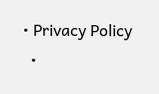• Privacy Policy
  •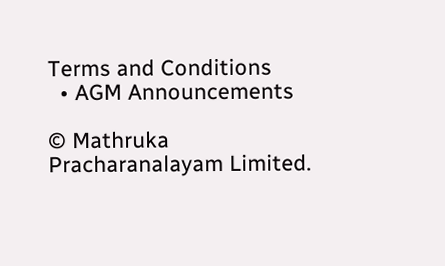Terms and Conditions
  • AGM Announcements

© Mathruka Pracharanalayam Limited.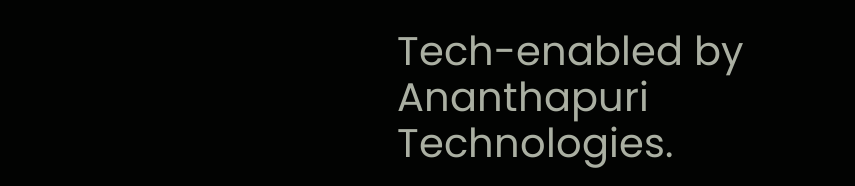Tech-enabled by Ananthapuri Technologies.